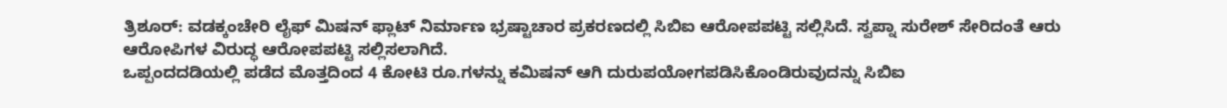ತ್ರಿಶೂರ್: ವಡಕ್ಕಂಚೇರಿ ಲೈಫ್ ಮಿಷನ್ ಫ್ಲಾಟ್ ನಿರ್ಮಾಣ ಭ್ರಷ್ಟಾಚಾರ ಪ್ರಕರಣದಲ್ಲಿ ಸಿಬಿಐ ಆರೋಪಪಟ್ಟಿ ಸಲ್ಲಿಸಿದೆ. ಸ್ವಪ್ನಾ ಸುರೇಶ್ ಸೇರಿದಂತೆ ಆರು ಆರೋಪಿಗಳ ವಿರುದ್ಧ ಆರೋಪಪಟ್ಟಿ ಸಲ್ಲಿಸಲಾಗಿದೆ.
ಒಪ್ಪಂದದಡಿಯಲ್ಲಿ ಪಡೆದ ಮೊತ್ತದಿಂದ 4 ಕೋಟಿ ರೂ.ಗಳನ್ನು ಕಮಿಷನ್ ಆಗಿ ದುರುಪಯೋಗಪಡಿಸಿಕೊಂಡಿರುವುದನ್ನು ಸಿಬಿಐ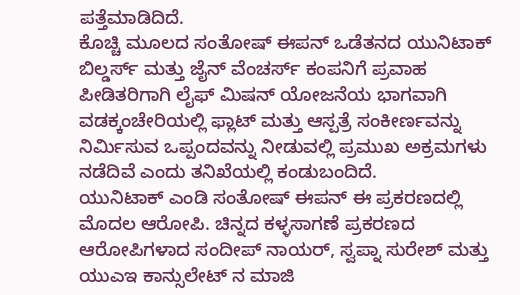ಪತ್ತೆಮಾಡಿದಿದೆ.
ಕೊಚ್ಚಿ ಮೂಲದ ಸಂತೋಷ್ ಈಪನ್ ಒಡೆತನದ ಯುನಿಟಾಕ್ ಬಿಲ್ಡರ್ಸ್ ಮತ್ತು ಜೈನ್ ವೆಂಚರ್ಸ್ ಕಂಪನಿಗೆ ಪ್ರವಾಹ ಪೀಡಿತರಿಗಾಗಿ ಲೈಫ್ ಮಿಷನ್ ಯೋಜನೆಯ ಭಾಗವಾಗಿ ವಡಕ್ಕಂಚೇರಿಯಲ್ಲಿ ಫ್ಲಾಟ್ ಮತ್ತು ಆಸ್ಪತ್ರೆ ಸಂಕೀರ್ಣವನ್ನು ನಿರ್ಮಿಸುವ ಒಪ್ಪಂದವನ್ನು ನೀಡುವಲ್ಲಿ ಪ್ರಮುಖ ಅಕ್ರಮಗಳು ನಡೆದಿವೆ ಎಂದು ತನಿಖೆಯಲ್ಲಿ ಕಂಡುಬಂದಿದೆ.
ಯುನಿಟಾಕ್ ಎಂಡಿ ಸಂತೋಷ್ ಈಪನ್ ಈ ಪ್ರಕರಣದಲ್ಲಿ ಮೊದಲ ಆರೋಪಿ. ಚಿನ್ನದ ಕಳ್ಳಸಾಗಣೆ ಪ್ರಕರಣದ ಆರೋಪಿಗಳಾದ ಸಂದೀಪ್ ನಾಯರ್, ಸ್ವಪ್ನಾ ಸುರೇಶ್ ಮತ್ತು ಯುಎಇ ಕಾನ್ಸುಲೇಟ್ ನ ಮಾಜಿ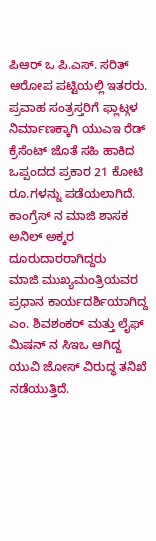ಪಿಆರ್ ಒ ಪಿ.ಎಸ್. ಸರಿತ್ ಆರೋಪ ಪಟ್ಟಿಯಲ್ಲಿ ಇತರರು.
ಪ್ರವಾಹ ಸಂತ್ರಸ್ತರಿಗೆ ಫ್ಲಾಟ್ಗಳ ನಿರ್ಮಾಣಕ್ಕಾಗಿ ಯುಎಇ ರೆಡ್ ಕ್ರೆಸೆಂಟ್ ಜೊತೆ ಸಹಿ ಹಾಕಿದ ಒಪ್ಪಂದದ ಪ್ರಕಾರ 21 ಕೋಟಿ ರೂ.ಗಳನ್ನು ಪಡೆಯಲಾಗಿದೆ. ಕಾಂಗ್ರೆಸ್ ನ ಮಾಜಿ ಶಾಸಕ ಅನಿಲ್ ಅಕ್ಕರ ದೂರುದಾರರಾಗಿದ್ದರು
ಮಾಜಿ ಮುಖ್ಯಮಂತ್ರಿಯವರ ಪ್ರಧಾನ ಕಾರ್ಯದರ್ಶಿಯಾಗಿದ್ದ ಎಂ. ಶಿವಶಂಕರ್ ಮತ್ತು ಲೈಫ್ ಮಿಷನ್ ನ ಸಿಇಒ ಆಗಿದ್ದ ಯುವಿ ಜೋಸ್ ವಿರುದ್ಧ ತನಿಖೆ ನಡೆಯುತ್ತಿದೆ.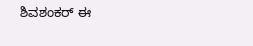ಶಿವಶಂಕರ್ ಈ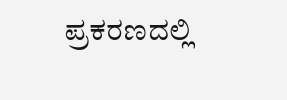ಪ್ರಕರಣದಲ್ಲಿ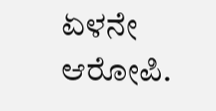ಏಳನೇ ಆರೋಪಿ.